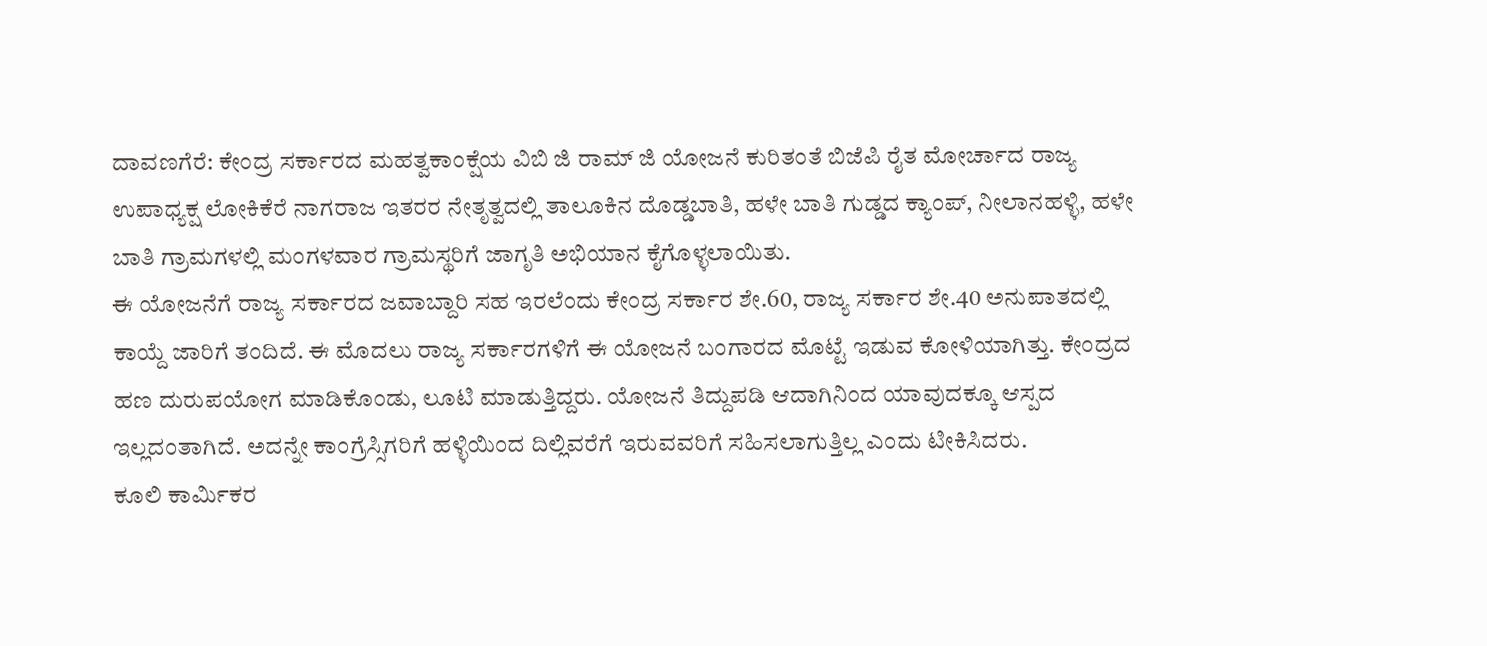ದಾವಣಗೆರೆ: ಕೇಂದ್ರ ಸರ್ಕಾರದ ಮಹತ್ವಕಾಂಕ್ಷೆಯ ವಿಬಿ ಜಿ ರಾಮ್ ಜಿ ಯೋಜನೆ ಕುರಿತಂತೆ ಬಿಜೆಪಿ ರೈತ ಮೋರ್ಚಾದ ರಾಜ್ಯ ಉಪಾಧ್ಯಕ್ಷ ಲೋಕಿಕೆರೆ ನಾಗರಾಜ ಇತರರ ನೇತೃತ್ವದಲ್ಲಿ ತಾಲೂಕಿನ ದೊಡ್ಡಬಾತಿ, ಹಳೇ ಬಾತಿ ಗುಡ್ಡದ ಕ್ಯಾಂಪ್, ನೀಲಾನಹಳ್ಳಿ, ಹಳೇ ಬಾತಿ ಗ್ರಾಮಗಳಲ್ಲಿ ಮಂಗಳವಾರ ಗ್ರಾಮಸ್ಥರಿಗೆ ಜಾಗೃತಿ ಅಭಿಯಾನ ಕೈಗೊಳ್ಳಲಾಯಿತು.
ಈ ಯೋಜನೆಗೆ ರಾಜ್ಯ ಸರ್ಕಾರದ ಜವಾಬ್ದಾರಿ ಸಹ ಇರಲೆಂದು ಕೇಂದ್ರ ಸರ್ಕಾರ ಶೇ.60, ರಾಜ್ಯ ಸರ್ಕಾರ ಶೇ.40 ಅನುಪಾತದಲ್ಲಿ ಕಾಯ್ದೆ ಜಾರಿಗೆ ತಂದಿದೆ. ಈ ಮೊದಲು ರಾಜ್ಯ ಸರ್ಕಾರಗಳಿಗೆ ಈ ಯೋಜನೆ ಬಂಗಾರದ ಮೊಟ್ಟೆ ಇಡುವ ಕೋಳಿಯಾಗಿತ್ತು. ಕೇಂದ್ರದ ಹಣ ದುರುಪಯೋಗ ಮಾಡಿಕೊಂಡು, ಲೂಟಿ ಮಾಡುತ್ತಿದ್ದರು. ಯೋಜನೆ ತಿದ್ದುಪಡಿ ಆದಾಗಿನಿಂದ ಯಾವುದಕ್ಕೂ ಆಸ್ಪದ ಇಲ್ಲದಂತಾಗಿದೆ. ಅದನ್ನೇ ಕಾಂಗ್ರೆಸ್ಸಿಗರಿಗೆ ಹಳ್ಳಿಯಿಂದ ದಿಲ್ಲಿವರೆಗೆ ಇರುವವರಿಗೆ ಸಹಿಸಲಾಗುತ್ತಿಲ್ಲ ಎಂದು ಟೀಕಿಸಿದರು.
ಕೂಲಿ ಕಾರ್ಮಿಕರ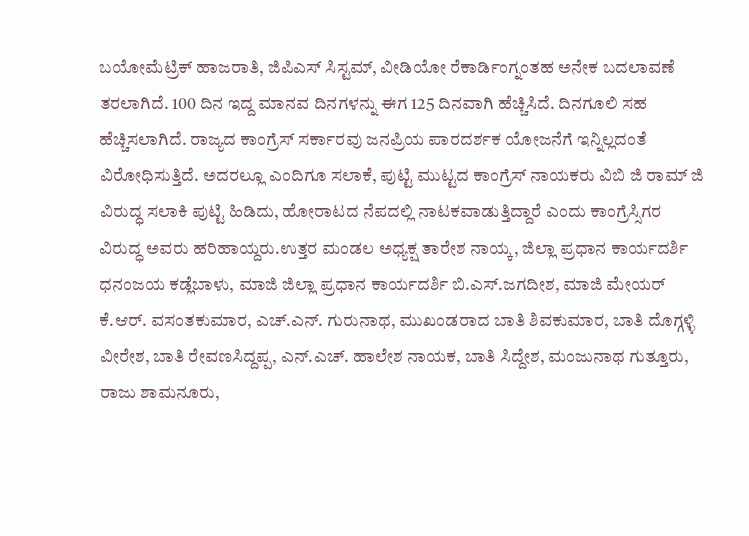ಬಯೋಮೆಟ್ರಿಕ್ ಹಾಜರಾತಿ, ಜಿಪಿಎಸ್ ಸಿಸ್ಟಮ್, ವೀಡಿಯೋ ರೆಕಾರ್ಡಿಂಗ್ನಂತಹ ಅನೇಕ ಬದಲಾವಣೆ ತರಲಾಗಿದೆ. 100 ದಿನ ಇದ್ದ ಮಾನವ ದಿನಗಳನ್ನು ಈಗ 125 ದಿನವಾಗಿ ಹೆಚ್ಚಿಸಿದೆ. ದಿನಗೂಲಿ ಸಹ ಹೆಚ್ಚಿಸಲಾಗಿದೆ. ರಾಜ್ಯದ ಕಾಂಗ್ರೆಸ್ ಸರ್ಕಾರವು ಜನಪ್ರಿಯ ಪಾರದರ್ಶಕ ಯೋಜನೆಗೆ ಇನ್ನಿಲ್ಲದಂತೆ ವಿರೋಧಿಸುತ್ತಿದೆ. ಅದರಲ್ಲೂ ಎಂದಿಗೂ ಸಲಾಕೆ, ಪುಟ್ಟಿ ಮುಟ್ಟದ ಕಾಂಗ್ರೆಸ್ ನಾಯಕರು ವಿಬಿ ಜಿ ರಾಮ್ ಜಿ ವಿರುದ್ಧ ಸಲಾಕಿ ಪುಟ್ಟಿ ಹಿಡಿದು, ಹೋರಾಟದ ನೆಪದಲ್ಲಿ ನಾಟಕವಾಡುತ್ತಿದ್ದಾರೆ ಎಂದು ಕಾಂಗ್ರೆಸ್ಸಿಗರ ವಿರುದ್ಧ ಅವರು ಹರಿಹಾಯ್ದರು.ಉತ್ತರ ಮಂಡಲ ಅಧ್ಯಕ್ಷ ತಾರೇಶ ನಾಯ್ಕ, ಜಿಲ್ಲಾ ಪ್ರಧಾನ ಕಾರ್ಯದರ್ಶಿ ಧನಂಜಯ ಕಡ್ಲೆಬಾಳು, ಮಾಜಿ ಜಿಲ್ಲಾ ಪ್ರಧಾನ ಕಾರ್ಯದರ್ಶಿ ಬಿ.ಎಸ್.ಜಗದೀಶ, ಮಾಜಿ ಮೇಯರ್ ಕೆ.ಆರ್. ವಸಂತಕುಮಾರ, ಎಚ್.ಎನ್. ಗುರುನಾಥ, ಮುಖಂಡರಾದ ಬಾತಿ ಶಿವಕುಮಾರ, ಬಾತಿ ದೊಗ್ಗಳ್ಳಿ ವೀರೇಶ, ಬಾತಿ ರೇವಣಸಿದ್ದಪ್ಪ, ಎನ್.ಎಚ್. ಹಾಲೇಶ ನಾಯಕ, ಬಾತಿ ಸಿದ್ದೇಶ, ಮಂಜುನಾಥ ಗುತ್ತೂರು, ರಾಜು ಶಾಮನೂರು,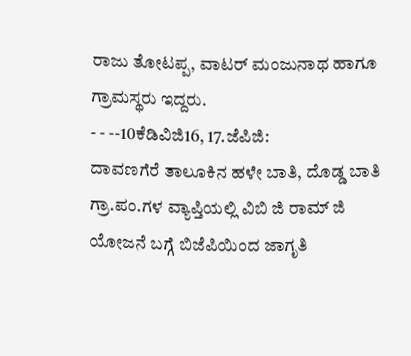ರಾಜು ತೋಟಪ್ಪ, ವಾಟರ್ ಮಂಜುನಾಥ ಹಾಗೂ ಗ್ರಾಮಸ್ಥರು ಇದ್ದರು.
- - --10ಕೆಡಿವಿಜಿ16, 17.ಜೆಪಿಜಿ:
ದಾವಣಗೆರೆ ತಾಲೂಕಿನ ಹಳೇ ಬಾತಿ, ದೊಡ್ಡ ಬಾತಿ ಗ್ರಾ.ಪಂ.ಗಳ ವ್ಯಾಪ್ತಿಯಲ್ಲಿ ವಿಬಿ ಜಿ ರಾಮ್ ಜಿ ಯೋಜನೆ ಬಗ್ಗೆ ಬಿಜೆಪಿಯಿಂದ ಜಾಗೃತಿ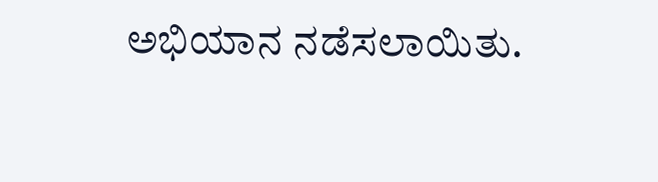ಅಭಿಯಾನ ನಡೆಸಲಾಯಿತು.